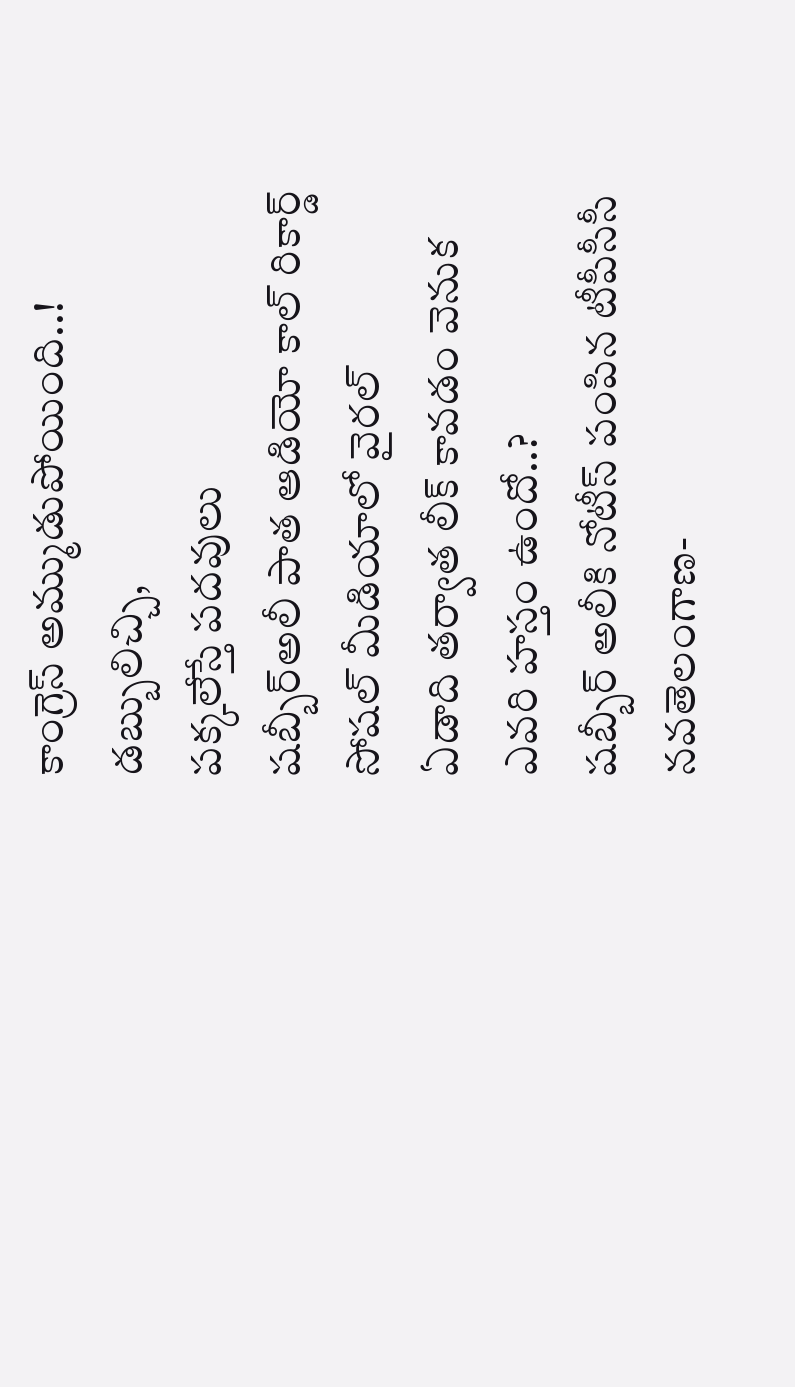కాంగ్రెస్ అమ్ముడుపోయింది..!
డబ్బులిచ్చి,
పక్కలేస్తే పదవులు
షబ్బీర్అలీ పాత ఆడియో కాల్ రికార్డ్ సోషల్ మీడియాలో వైరల్
ఏడాది తర్వాత లీక్ కావడం వెనుక ఎవరి హస్తం ఉందో..?
షబ్బీర్ అలీకి నోటీస్ పంపిన టీపీసీసీ
నవతెలంగాణ-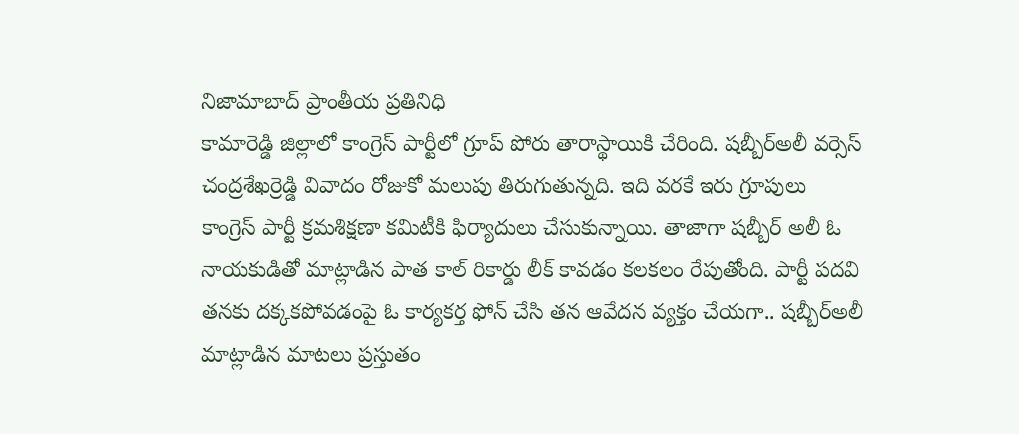నిజామాబాద్ ప్రాంతీయ ప్రతినిధి
కామారెడ్డి జిల్లాలో కాంగ్రెస్ పార్టీలో గ్రూప్ పోరు తారాస్థాయికి చేరింది. షబ్బీర్అలీ వర్సెస్ చంద్రశేఖర్రెడ్డి వివాదం రోజుకో మలుపు తిరుగుతున్నది. ఇది వరకే ఇరు గ్రూపులు కాంగ్రెస్ పార్టీ క్రమశిక్షణా కమిటీకి ఫిర్యాదులు చేసుకున్నాయి. తాజాగా షబ్బీర్ అలీ ఓ నాయకుడితో మాట్లాడిన పాత కాల్ రికార్డు లీక్ కావడం కలకలం రేపుతోంది. పార్టీ పదవి తనకు దక్కకపోవడంపై ఓ కార్యకర్త ఫోన్ చేసి తన ఆవేదన వ్యక్తం చేయగా.. షబ్బీర్అలీ మాట్లాడిన మాటలు ప్రస్తుతం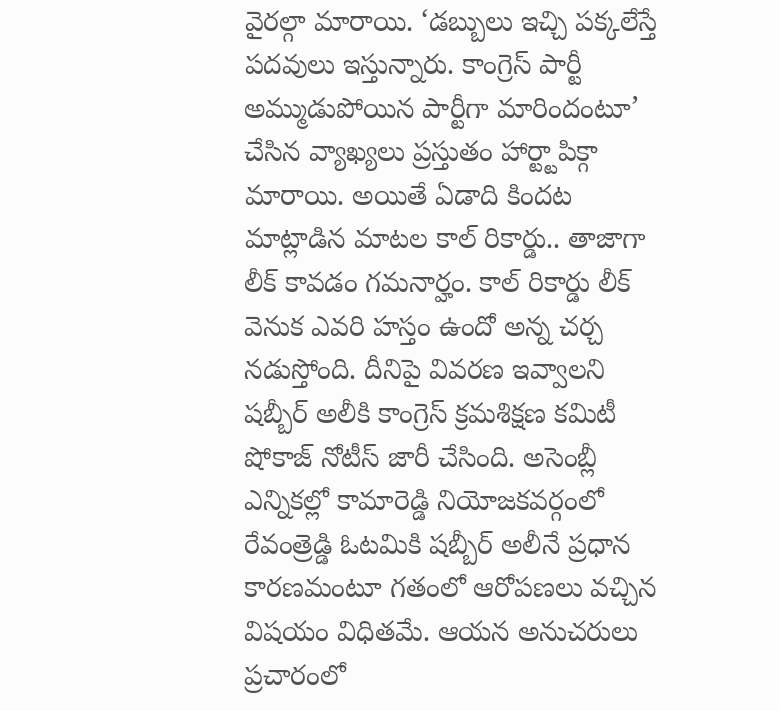వైరల్గా మారాయి. ‘డబ్బులు ఇచ్చి పక్కలేస్తే పదవులు ఇస్తున్నారు. కాంగ్రెస్ పార్టీ అమ్ముడుపోయిన పార్టీగా మారిందంటూ’ చేసిన వ్యాఖ్యలు ప్రస్తుతం హార్ట్టాపిక్గా మారాయి. అయితే ఏడాది కిందట మాట్లాడిన మాటల కాల్ రికార్డు.. తాజాగా లీక్ కావడం గమనార్హం. కాల్ రికార్డు లీక్ వెనుక ఎవరి హస్తం ఉందో అన్న చర్చ నడుస్తోంది. దీనిపై వివరణ ఇవ్వాలని షబ్బీర్ అలీకి కాంగ్రెస్ క్రమశిక్షణ కమిటీ షోకాజ్ నోటీస్ జారీ చేసింది. అసెంబ్లీ ఎన్నికల్లో కామారెడ్డి నియోజకవర్గంలో రేవంత్రెడ్డి ఓటమికి షబ్బీర్ అలీనే ప్రధాన కారణమంటూ గతంలో ఆరోపణలు వచ్చిన విషయం విధితమే. ఆయన అనుచరులు ప్రచారంలో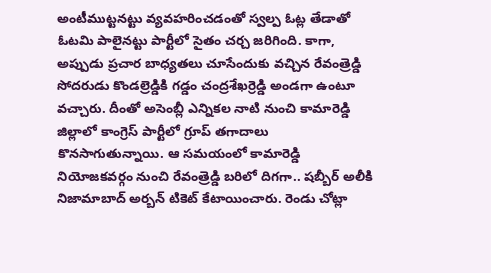అంటీముట్టనట్టు వ్యవహరించడంతో స్వల్ప ఓట్ల తేడాతో ఓటమి పాలైనట్టు పార్టీలో సైతం చర్చ జరిగింది. కాగా, అప్పుడు ప్రచార బాధ్యతలు చూసేందుకు వచ్చిన రేవంత్రెడ్డి సోదరుడు కొండల్రెడ్డికి గడ్డం చంద్రశేఖర్రెడ్డి అండగా ఉంటూ వచ్చారు. దీంతో అసెంబ్లీ ఎన్నికల నాటి నుంచి కామారెడ్డి జిల్లాలో కాంగ్రెస్ పార్టీలో గ్రూప్ తగాదాలు కొనసాగుతున్నాయి. ఆ సమయంలో కామారెడ్డి నియోజకవర్గం నుంచి రేవంత్రెడ్డి బరిలో దిగగా.. షబ్బీర్ అలీకి నిజామాబాద్ అర్బన్ టికెట్ కేటాయించారు. రెండు చోట్లా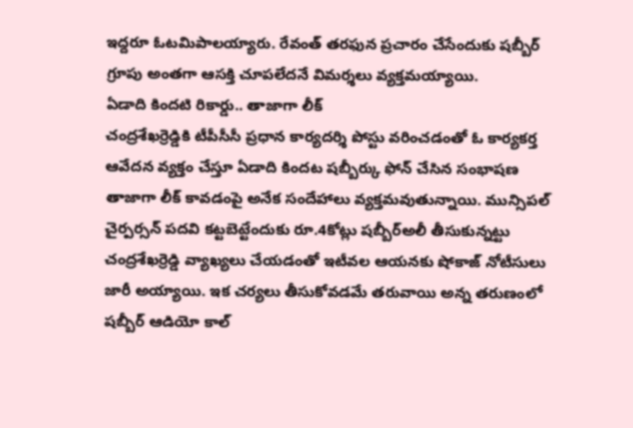ఇద్దరూ ఓటమిపాలయ్యారు. రేవంత్ తరఫున ప్రచారం చేసేందుకు షబ్బీర్ గ్రూపు అంతగా ఆసక్తి చూపలేదనే విమర్శలు వ్యక్తమయ్యాయి.
ఏడాది కిందటి రికార్డు.. తాజాగా లీక్
చంద్రశేఖర్రెడ్డికి టీపీసీసీ ప్రధాన కార్యదర్శి పోస్టు వరించడంతో ఓ కార్యకర్త ఆవేదన వ్యక్తం చేస్తూ ఏడాది కిందట షబ్బీర్కు ఫోన్ చేసిన సంభాషణ తాజాగా లీక్ కావడంపై అనేక సందేహాలు వ్యక్తమవుతున్నాయి. మున్సిపల్ చైర్పర్సన్ పదవి కట్టబెట్టేందుకు రూ.4కోట్లు షబ్బీర్అలీ తీసుకున్నట్టు చంద్రశేఖర్రెడ్డి వ్యాఖ్యలు చేయడంతో ఇటీవల ఆయనకు షోకాజ్ నోటీసులు జారీ అయ్యాయి. ఇక చర్యలు తీసుకోవడమే తరువాయి అన్న తరుణంలో షబ్బీర్ ఆడియో కాల్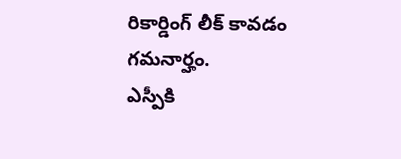రికార్డింగ్ లీక్ కావడం గమనార్హం.
ఎస్పీకి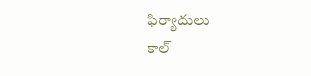ఫిర్యాదులు
కాల్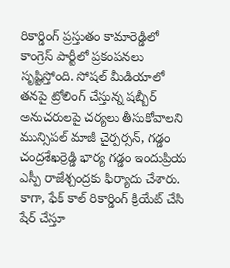రికార్డింగ్ ప్రస్తుతం కామారెడ్డిలో కాంగ్రెస్ పార్టీలో ప్రకంపనలు సృష్టిస్తోంది. సోషల్ మీడియాలో తనపై ట్రోలింగ్ చేస్తున్న షబ్బీర్ అనుచరులపై చర్యలు తీసుకోవాలని మున్సిపల్ మాజీ చైర్పర్సన్, గడ్డం చంద్రశేఖర్రెడ్డి భార్య గడ్డం ఇందుప్రియ ఎస్పీ రాజేశ్చంద్రకు ఫిర్యాదు చేశారు. కాగా, ఫేక్ కాల్ రికార్డింగ్ క్రియేట్ చేసి షేర్ చేస్తూ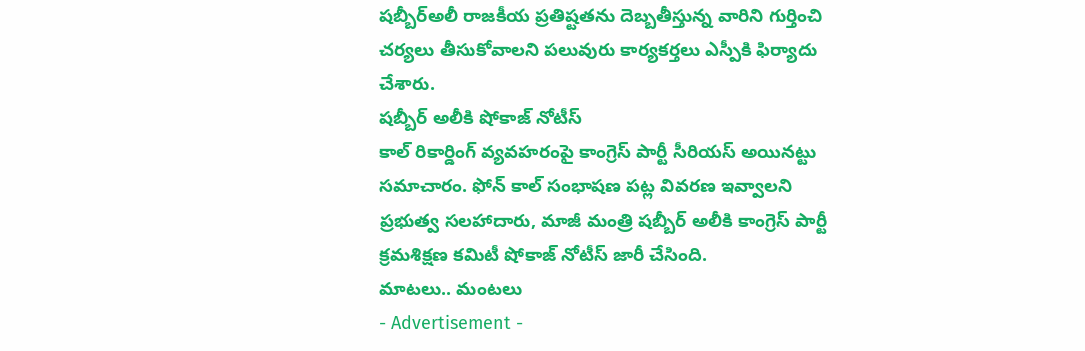షబ్బీర్అలీ రాజకీయ ప్రతిష్టతను దెబ్బతీస్తున్న వారిని గుర్తించి చర్యలు తీసుకోవాలని పలువురు కార్యకర్తలు ఎస్పీకి ఫిర్యాదు చేశారు.
షబ్బీర్ అలీకి షోకాజ్ నోటీస్
కాల్ రికార్డింగ్ వ్యవహరంపై కాంగ్రెస్ పార్టీ సీరియస్ అయినట్టు సమాచారం. ఫోన్ కాల్ సంభాషణ పట్ల వివరణ ఇవ్వాలని ప్రభుత్వ సలహాదారు, మాజీ మంత్రి షబ్బీర్ అలీకి కాంగ్రెస్ పార్టీ క్రమశిక్షణ కమిటీ షోకాజ్ నోటీస్ జారీ చేసింది.
మాటలు.. మంటలు
- Advertisement -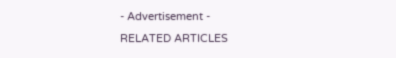- Advertisement -
RELATED ARTICLES